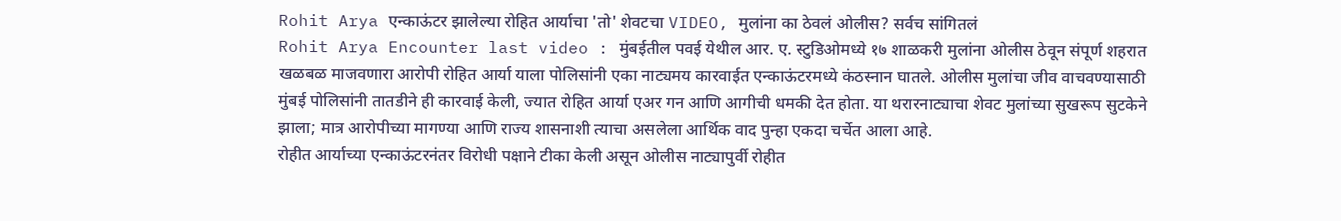Rohit Arya एन्काऊंटर झालेल्या रोहित आर्याचा 'तो' शेवटचा VIDEO, मुलांना का ठेवलं ओलीस? सर्वच सांगितलं
Rohit Arya Encounter last video : मुंबईतील पवई येथील आर. ए. स्टुडिओमध्ये १७ शाळकरी मुलांना ओलीस ठेवून संपूर्ण शहरात खळबळ माजवणारा आरोपी रोहित आर्या याला पोलिसांनी एका नाट्यमय कारवाईत एन्काऊंटरमध्ये कंठस्नान घातले. ओलीस मुलांचा जीव वाचवण्यासाठी मुंबई पोलिसांनी तातडीने ही कारवाई केली, ज्यात रोहित आर्या एअर गन आणि आगीची धमकी देत होता. या थरारनाट्याचा शेवट मुलांच्या सुखरूप सुटकेने झाला; मात्र आरोपीच्या मागण्या आणि राज्य शासनाशी त्याचा असलेला आर्थिक वाद पुन्हा एकदा चर्चेत आला आहे.
रोहीत आर्याच्या एन्काऊंटरनंतर विरोधी पक्षाने टीका केली असून ओलीस नाट्यापुर्वी रोहीत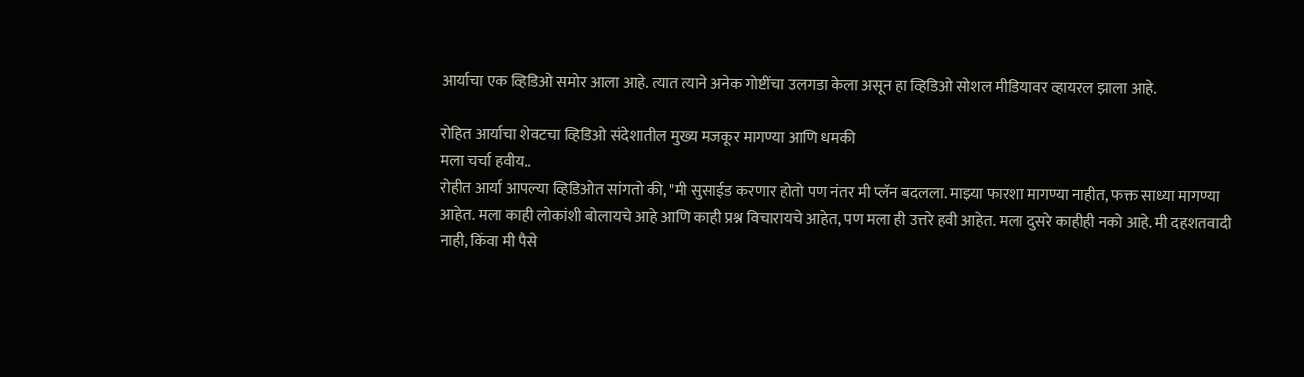आर्याचा एक व्हिडिओ समोर आला आहे. त्यात त्याने अनेक गोष्टींचा उलगडा केला असून हा व्हिडिओ सोशल मीडियावर व्हायरल झाला आहे.

रोहित आर्याचा शेवटचा व्हिडिओ संदेशातील मुख्य मजकूर मागण्या आणि धमकी
मला चर्चा हवीय..
रोहीत आर्या आपल्या व्हिडिओत सांगतो की, "मी सुसाईड करणार होतो पण नंतर मी प्लॅन बदलला. माझ्या फारशा मागण्या नाहीत, फक्त साध्या मागण्या आहेत. मला काही लोकांशी बोलायचे आहे आणि काही प्रश्न विचारायचे आहेत, पण मला ही उत्तरे हवी आहेत. मला दुसरे काहीही नको आहे. मी दहशतवादी नाही, किंवा मी पैसे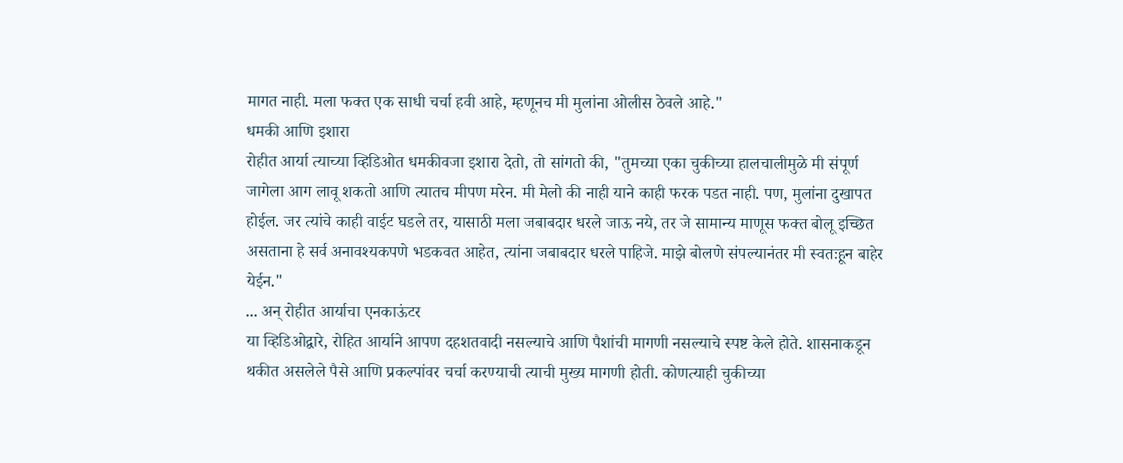मागत नाही. मला फक्त एक साधी चर्चा हवी आहे, म्हणूनच मी मुलांना ओलीस ठेवले आहे."
धमकी आणि इशारा
रोहीत आर्या त्याच्या व्हिडिओत धमकीवजा इशारा देतो, तो सांगतो की, "तुमच्या एका चुकीच्या हालचालीमुळे मी संपूर्ण जागेला आग लावू शकतो आणि त्यातच मीपण मरेन. मी मेलो की नाही याने काही फरक पडत नाही. पण, मुलांना दुखापत होईल. जर त्यांचे काही वाईट घडले तर, यासाठी मला जबाबदार धरले जाऊ नये, तर जे सामान्य माणूस फक्त बोलू इच्छित असताना हे सर्व अनावश्यकपणे भडकवत आहेत, त्यांना जबाबदार धरले पाहिजे. माझे बोलणे संपल्यानंतर मी स्वतःहून बाहेर येईन."
... अन् रोहीत आर्याचा एनकाऊंटर
या व्हिडिओद्वारे, रोहित आर्याने आपण दहशतवादी नसल्याचे आणि पैशांची मागणी नसल्याचे स्पष्ट केले होते. शासनाकडून थकीत असलेले पैसे आणि प्रकल्पांवर चर्चा करण्याची त्याची मुख्य मागणी होती. कोणत्याही चुकीच्या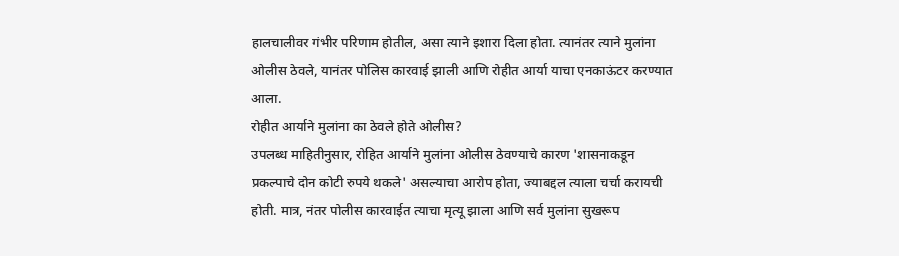हालचालीवर गंभीर परिणाम होतील, असा त्याने इशारा दिला होता. त्यानंतर त्याने मुलांना ओलीस ठेवले, यानंतर पोलिस कारवाई झाली आणि रोहीत आर्या याचा एनकाऊंटर करण्यात आला.
रोहीत आर्याने मुलांना का ठेवले होते ओलीस?
उपलब्ध माहितीनुसार, रोहित आर्याने मुलांना ओलीस ठेवण्याचे कारण 'शासनाकडून प्रकल्पाचे दोन कोटी रुपये थकले' असल्याचा आरोप होता, ज्याबद्दल त्याला चर्चा करायची होती. मात्र, नंतर पोलीस कारवाईत त्याचा मृत्यू झाला आणि सर्व मुलांना सुखरूप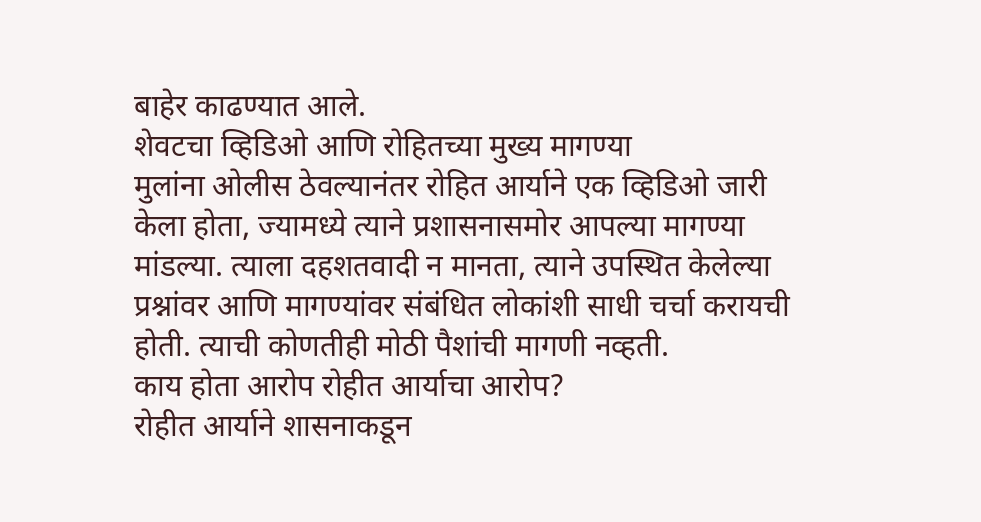बाहेर काढण्यात आले.
शेवटचा व्हिडिओ आणि रोहितच्या मुख्य मागण्या
मुलांना ओलीस ठेवल्यानंतर रोहित आर्याने एक व्हिडिओ जारी केला होता, ज्यामध्ये त्याने प्रशासनासमोर आपल्या मागण्या मांडल्या. त्याला दहशतवादी न मानता, त्याने उपस्थित केलेल्या प्रश्नांवर आणि मागण्यांवर संबंधित लोकांशी साधी चर्चा करायची होती. त्याची कोणतीही मोठी पैशांची मागणी नव्हती.
काय होता आरोप रोहीत आर्याचा आरोप?
रोहीत आर्याने शासनाकडून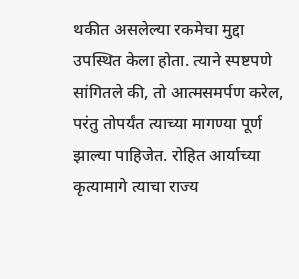थकीत असलेल्या रकमेचा मुद्दा उपस्थित केला होता. त्याने स्पष्टपणे सांगितले की, तो आत्मसमर्पण करेल, परंतु तोपर्यंत त्याच्या मागण्या पूर्ण झाल्या पाहिजेत. रोहित आर्याच्या कृत्यामागे त्याचा राज्य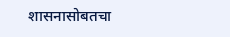शासनासोबतचा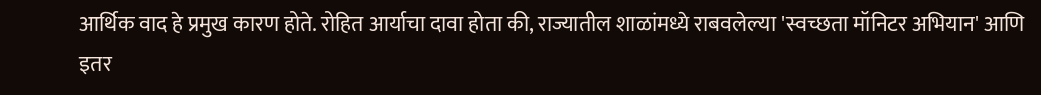आर्थिक वाद हे प्रमुख कारण होते. रोहित आर्याचा दावा होता की, राज्यातील शाळांमध्ये राबवलेल्या 'स्वच्छता मॉनिटर अभियान' आणि इतर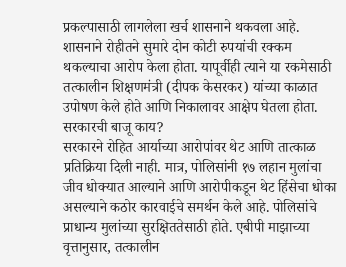प्रकल्पासाठी लागलेला खर्च शासनाने थकवला आहे.
शासनाने रोहीतने सुमारे दोन कोटी रुपयांची रक्कम थकल्याचा आरोप केला होता. यापूर्वीही त्याने या रकमेसाठी तत्कालीन शिक्षणमंत्री (दीपक केसरकर) यांच्या काळात उपोषण केले होते आणि निकालावर आक्षेप घेतला होता.
सरकारची बाजू काय?
सरकारने रोहित आर्याच्या आरोपांवर थेट आणि तात्काळ प्रतिक्रिया दिली नाही. मात्र, पोलिसांनी १७ लहान मुलांचा जीव धोक्यात आल्याने आणि आरोपीकडून थेट हिंसेचा धोका असल्याने कठोर कारवाईचे समर्थन केले आहे. पोलिसांचे प्राधान्य मुलांच्या सुरक्षिततेसाठी होते. एबीपी माझाच्या वृत्तानुसार, तत्कालीन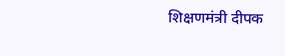शिक्षणमंत्री दीपक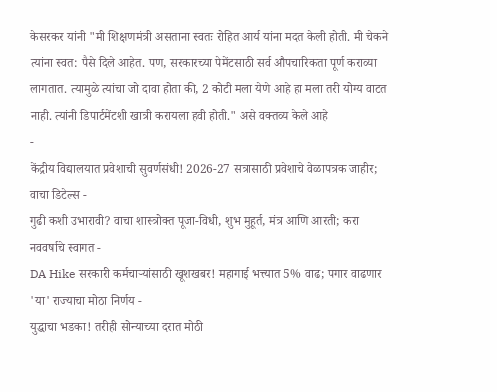केसरकर यांनी "मी शिक्षणमंत्री असताना स्वतः रोहित आर्य यांना मदत केली होती. मी चेकने त्यांना स्वत: पैसे दिले आहेत. पण, सरकारच्या पेमेंटसाठी सर्व औपचारिकता पूर्ण कराव्या लागतात. त्यामुळे त्यांचा जो दावा होता की, 2 कोटी मला येणे आहे हा मला तरी योग्य वाटत नाही. त्यांनी डिपार्टमेंटशी खात्री करायला हवी होती." असे वक्तव्य केले आहे
-
केंद्रीय विद्यालयात प्रवेशाची सुवर्णसंधी! 2026-27 सत्रासाठी प्रवेशाचे वेळापत्रक जाहीर; वाचा डिटेल्स -
गुढी कशी उभारावी? वाचा शास्त्रोक्त पूजा-विधी, शुभ मुहूर्त, मंत्र आणि आरती; करा नववर्षाचे स्वागत -
DA Hike सरकारी कर्मचाऱ्यांसाठी खूशखबर! महागाई भत्त्यात 5% वाढ; पगार वाढणार 'या' राज्याचा मोठा निर्णय -
युद्धाचा भडका! तरीही सोन्याच्या दरात मोठी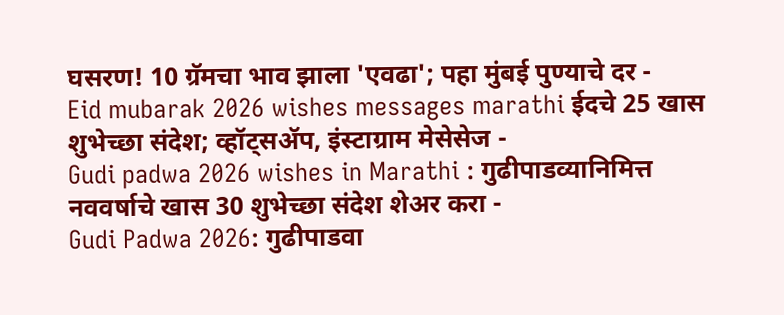घसरण! 10 ग्रॅमचा भाव झाला 'एवढा'; पहा मुंबई पुण्याचे दर -
Eid mubarak 2026 wishes messages marathi ईदचे 25 खास शुभेच्छा संदेश; व्हॉट्सॲप, इंस्टाग्राम मेसेसेज -
Gudi padwa 2026 wishes in Marathi : गुढीपाडव्यानिमित्त नववर्षाचे खास 30 शुभेच्छा संदेश शेअर करा -
Gudi Padwa 2026: गुढीपाडवा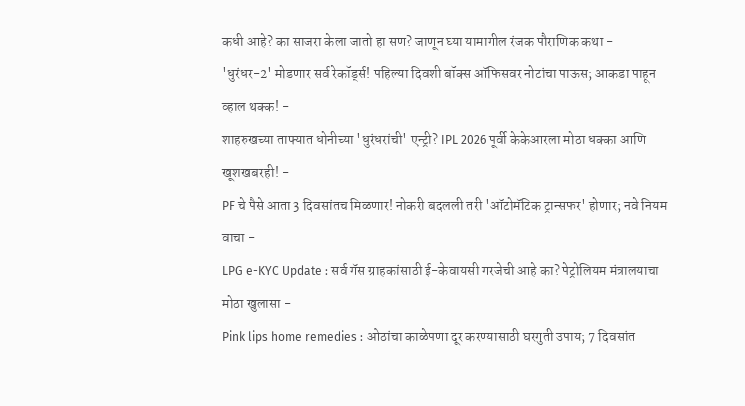कधी आहे? का साजरा केला जातो हा सण? जाणून घ्या यामागील रंजक पौराणिक कथा -
'धुरंधर-2' मोडणार सर्व रेकॉर्ड्स! पहिल्या दिवशी बॉक्स ऑफिसवर नोटांचा पाऊस; आकडा पाहून व्हाल थक्क! -
शाहरुखच्या ताफ्यात धोनीच्या 'धुरंधरांची' एन्ट्री? IPL 2026 पूर्वी केकेआरला मोठा धक्का आणि खूशखबरही! -
PF चे पैसे आता 3 दिवसांतच मिळणार! नोकरी बदलली तरी 'ऑटोमॅटिक ट्रान्सफर' होणार; नवे नियम वाचा -
LPG e-KYC Update : सर्व गॅस ग्राहकांसाठी ई-केवायसी गरजेची आहे का? पेट्रोलियम मंत्रालयाचा मोठा खुलासा -
Pink lips home remedies : ओठांचा काळेपणा दूर करण्यासाठी घरगुती उपाय; 7 दिवसांत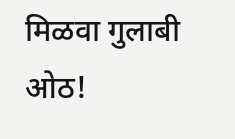मिळवा गुलाबी ओठ!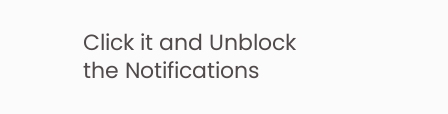Click it and Unblock the Notifications